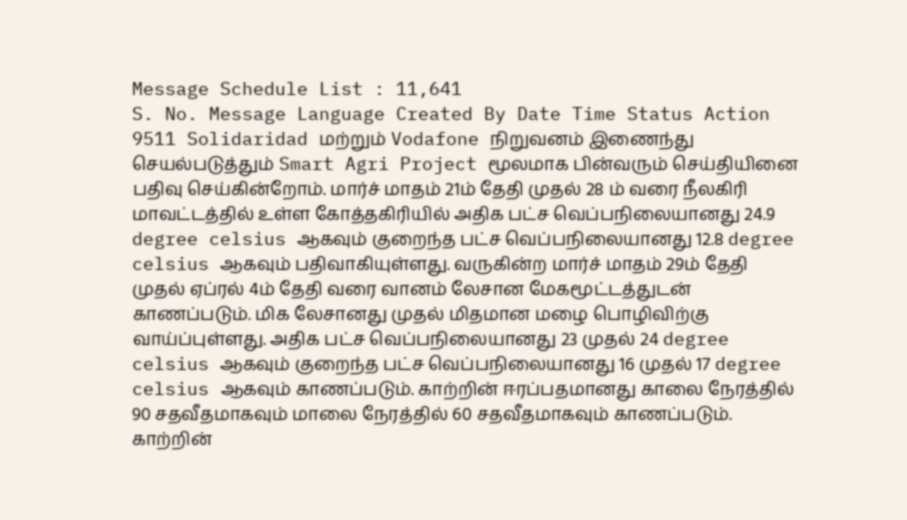Message Schedule List : 11,641
S. No. Message Language Created By Date Time Status Action
9511 Solidaridad மற்றும் Vodafone நிறுவனம் இணைந்து செயல்படுத்தும் Smart Agri Project மூலமாக பின்வரும் செய்தியினை பதிவு செய்கின்றோம். மார்ச் மாதம் 21ம் தேதி முதல் 28 ம் வரை நீலகிரி மாவட்டத்தில் உள்ள கோத்தகிரியில் அதிக பட்ச வெப்பநிலையானது 24.9 degree celsius ஆகவும் குறைந்த பட்ச வெப்பநிலையானது 12.8 degree celsius ஆகவும் பதிவாகியுள்ளது. வருகின்ற மார்ச் மாதம் 29ம் தேதி முதல் ஏப்ரல் 4ம் தேதி வரை வானம் லேசான மேகமூட்டத்துடன் காணப்படும். மிக லேசானது முதல் மிதமான மழை பொழிவிற்கு வாய்ப்புள்ளது. அதிக பட்ச வெப்பநிலையானது 23 முதல் 24 degree celsius ஆகவும் குறைந்த பட்ச வெப்பநிலையானது 16 முதல் 17 degree celsius ஆகவும் காணப்படும். காற்றின் ஈரப்பதமானது காலை நேரத்தில் 90 சதவீதமாகவும் மாலை நேரத்தில் 60 சதவீதமாகவும் காணப்படும். காற்றின்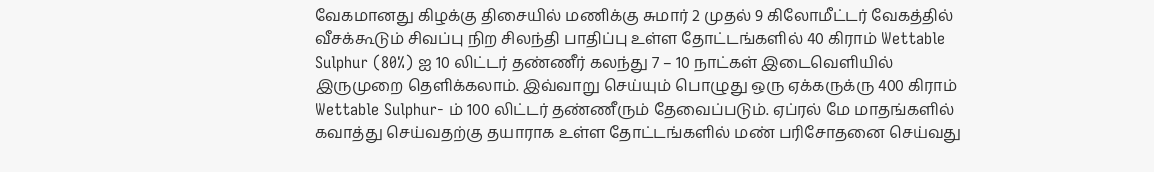வேகமானது கிழக்கு திசையில் மணிக்கு சுமார் 2 முதல் 9 கிலோமீட்டர் வேகத்தில் வீசக்கூடும் சிவப்பு நிற சிலந்தி பாதிப்பு உள்ள தோட்டங்களில் 40 கிராம் Wettable Sulphur (80%) ஐ 10 லிட்டர் தண்ணீர் கலந்து 7 – 10 நாட்கள் இடைவெளியில் இருமுறை தெளிக்கலாம். இவ்வாறு செய்யும் பொழுது ஒரு ஏக்கருக்ரு 400 கிராம் Wettable Sulphur- ம் 100 லிட்டர் தண்ணீரும் தேவைப்படும். ஏப்ரல் மே மாதங்களில் கவாத்து செய்வதற்கு தயாராக உள்ள தோட்டங்களில் மண் பரிசோதனை செய்வது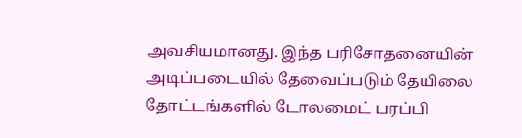அவசியமானது. இந்த பரிசோதனையின் அடிப்படையில் தேவைப்படும் தேயிலை தோட்டங்களில் டோலமைட் பரப்பி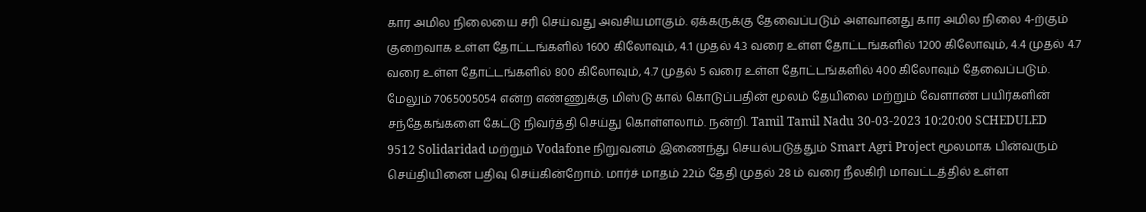கார அமில நிலையை சரி செய்வது அவசியமாகும். ஏக்கருக்கு தேவைப்படும் அளவானது கார அமில நிலை 4-ற்கும் குறைவாக உள்ள தோட்டங்களில் 1600 கிலோவும், 4.1 முதல் 4.3 வரை உள்ள தோட்டங்களில் 1200 கிலோவும், 4.4 முதல் 4.7 வரை உள்ள தோட்டங்களில் 800 கிலோவும், 4.7 முதல் 5 வரை உள்ள தோட்டங்களில் 400 கிலோவும் தேவைப்படும். மேலும் 7065005054 என்ற எண்ணுக்கு மிஸ்டு கால் கொடுப்பதின் மூலம் தேயிலை மற்றும் வேளாண் பயிர்களின் சந்தேகங்களை கேட்டு நிவர்த்தி செய்து கொள்ளலாம். நன்றி. Tamil Tamil Nadu 30-03-2023 10:20:00 SCHEDULED
9512 Solidaridad மற்றும் Vodafone நிறுவனம் இணைந்து செயல்படுத்தும் Smart Agri Project மூலமாக பின்வரும் செய்தியினை பதிவு செய்கின்றோம். மார்ச் மாதம் 22ம் தேதி முதல் 28 ம் வரை நீலகிரி மாவட்டத்தில் உள்ள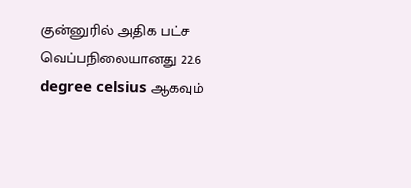குன்னுரில் அதிக பட்ச வெப்பநிலையானது 22.6 degree celsius ஆகவும்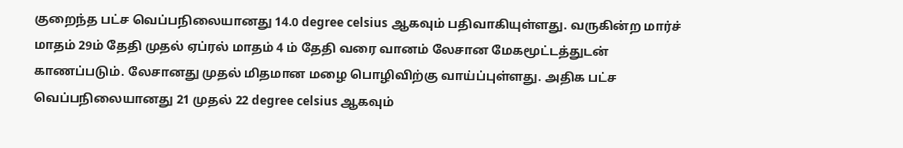குறைந்த பட்ச வெப்பநிலையானது 14.0 degree celsius ஆகவும் பதிவாகியுள்ளது. வருகின்ற மார்ச் மாதம் 29ம் தேதி முதல் ஏப்ரல் மாதம் 4 ம் தேதி வரை வானம் லேசான மேகமூட்டத்துடன் காணப்படும். லேசானது முதல் மிதமான மழை பொழிவிற்கு வாய்ப்புள்ளது. அதிக பட்ச வெப்பநிலையானது 21 முதல் 22 degree celsius ஆகவும்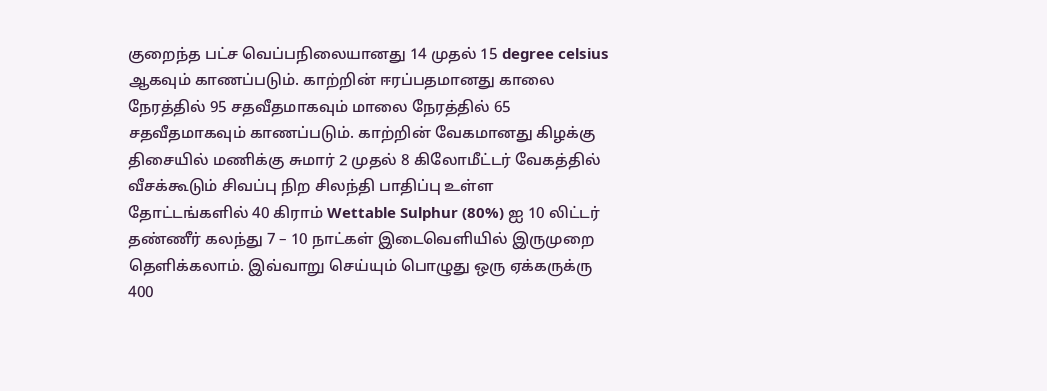குறைந்த பட்ச வெப்பநிலையானது 14 முதல் 15 degree celsius ஆகவும் காணப்படும். காற்றின் ஈரப்பதமானது காலை நேரத்தில் 95 சதவீதமாகவும் மாலை நேரத்தில் 65 சதவீதமாகவும் காணப்படும். காற்றின் வேகமானது கிழக்கு திசையில் மணிக்கு சுமார் 2 முதல் 8 கிலோமீட்டர் வேகத்தில் வீசக்கூடும் சிவப்பு நிற சிலந்தி பாதிப்பு உள்ள தோட்டங்களில் 40 கிராம் Wettable Sulphur (80%) ஐ 10 லிட்டர் தண்ணீர் கலந்து 7 – 10 நாட்கள் இடைவெளியில் இருமுறை தெளிக்கலாம். இவ்வாறு செய்யும் பொழுது ஒரு ஏக்கருக்ரு 400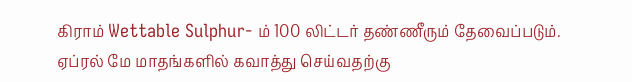கிராம் Wettable Sulphur- ம் 100 லிட்டர் தண்ணீரும் தேவைப்படும். ஏப்ரல் மே மாதங்களில் கவாத்து செய்வதற்கு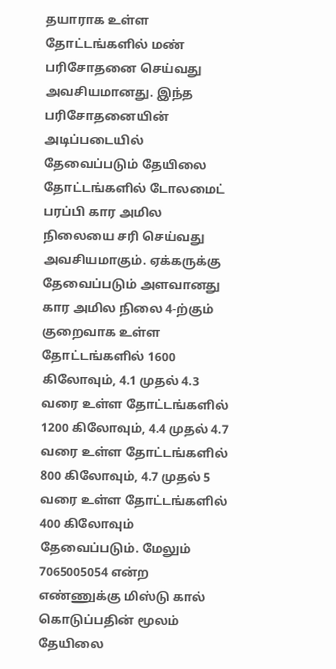தயாராக உள்ள தோட்டங்களில் மண் பரிசோதனை செய்வது அவசியமானது. இந்த பரிசோதனையின் அடிப்படையில் தேவைப்படும் தேயிலை தோட்டங்களில் டோலமைட் பரப்பி கார அமில நிலையை சரி செய்வது அவசியமாகும். ஏக்கருக்கு தேவைப்படும் அளவானது கார அமில நிலை 4-ற்கும் குறைவாக உள்ள தோட்டங்களில் 1600 கிலோவும், 4.1 முதல் 4.3 வரை உள்ள தோட்டங்களில் 1200 கிலோவும், 4.4 முதல் 4.7 வரை உள்ள தோட்டங்களில் 800 கிலோவும், 4.7 முதல் 5 வரை உள்ள தோட்டங்களில் 400 கிலோவும் தேவைப்படும். மேலும் 7065005054 என்ற எண்ணுக்கு மிஸ்டு கால் கொடுப்பதின் மூலம் தேயிலை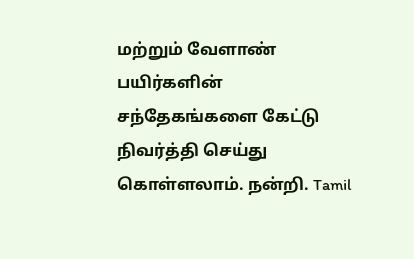மற்றும் வேளாண் பயிர்களின் சந்தேகங்களை கேட்டு நிவர்த்தி செய்து கொள்ளலாம். நன்றி. Tamil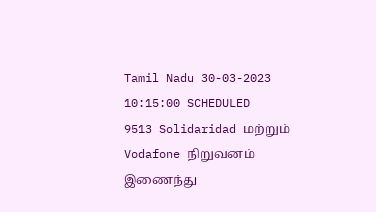Tamil Nadu 30-03-2023 10:15:00 SCHEDULED
9513 Solidaridad மற்றும் Vodafone நிறுவனம் இணைந்து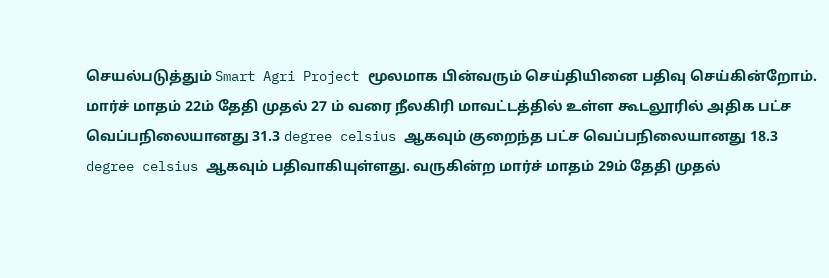செயல்படுத்தும் Smart Agri Project மூலமாக பின்வரும் செய்தியினை பதிவு செய்கின்றோம். மார்ச் மாதம் 22ம் தேதி முதல் 27 ம் வரை நீலகிரி மாவட்டத்தில் உள்ள கூடலூரில் அதிக பட்ச வெப்பநிலையானது 31.3 degree celsius ஆகவும் குறைந்த பட்ச வெப்பநிலையானது 18.3 degree celsius ஆகவும் பதிவாகியுள்ளது. வருகின்ற மார்ச் மாதம் 29ம் தேதி முதல்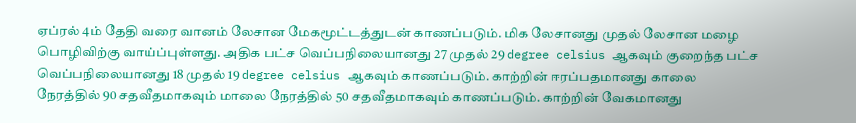ஏப்ரல் 4ம் தேதி வரை வானம் லேசான மேகமூட்டத்துடன் காணப்படும். மிக லேசானது முதல் லேசான மழை பொழிவிற்கு வாய்ப்புள்ளது. அதிக பட்ச வெப்பநிலையானது 27 முதல் 29 degree celsius ஆகவும் குறைந்த பட்ச வெப்பநிலையானது 18 முதல் 19 degree celsius ஆகவும் காணப்படும். காற்றின் ஈரப்பதமானது காலை நேரத்தில் 90 சதவீதமாகவும் மாலை நேரத்தில் 50 சதவீதமாகவும் காணப்படும். காற்றின் வேகமானது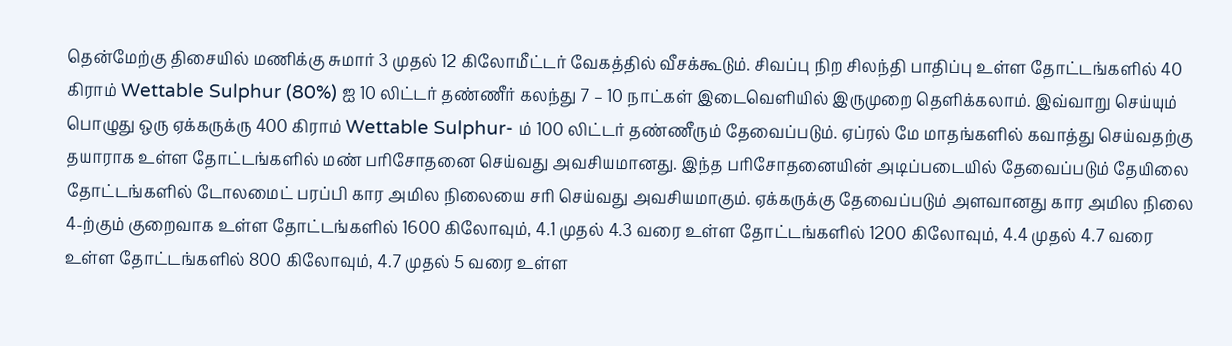தென்மேற்கு திசையில் மணிக்கு சுமார் 3 முதல் 12 கிலோமீட்டர் வேகத்தில் வீசக்கூடும். சிவப்பு நிற சிலந்தி பாதிப்பு உள்ள தோட்டங்களில் 40 கிராம் Wettable Sulphur (80%) ஐ 10 லிட்டர் தண்ணீர் கலந்து 7 – 10 நாட்கள் இடைவெளியில் இருமுறை தெளிக்கலாம். இவ்வாறு செய்யும் பொழுது ஒரு ஏக்கருக்ரு 400 கிராம் Wettable Sulphur- ம் 100 லிட்டர் தண்ணீரும் தேவைப்படும். ஏப்ரல் மே மாதங்களில் கவாத்து செய்வதற்கு தயாராக உள்ள தோட்டங்களில் மண் பரிசோதனை செய்வது அவசியமானது. இந்த பரிசோதனையின் அடிப்படையில் தேவைப்படும் தேயிலை தோட்டங்களில் டோலமைட் பரப்பி கார அமில நிலையை சரி செய்வது அவசியமாகும். ஏக்கருக்கு தேவைப்படும் அளவானது கார அமில நிலை 4-ற்கும் குறைவாக உள்ள தோட்டங்களில் 1600 கிலோவும், 4.1 முதல் 4.3 வரை உள்ள தோட்டங்களில் 1200 கிலோவும், 4.4 முதல் 4.7 வரை உள்ள தோட்டங்களில் 800 கிலோவும், 4.7 முதல் 5 வரை உள்ள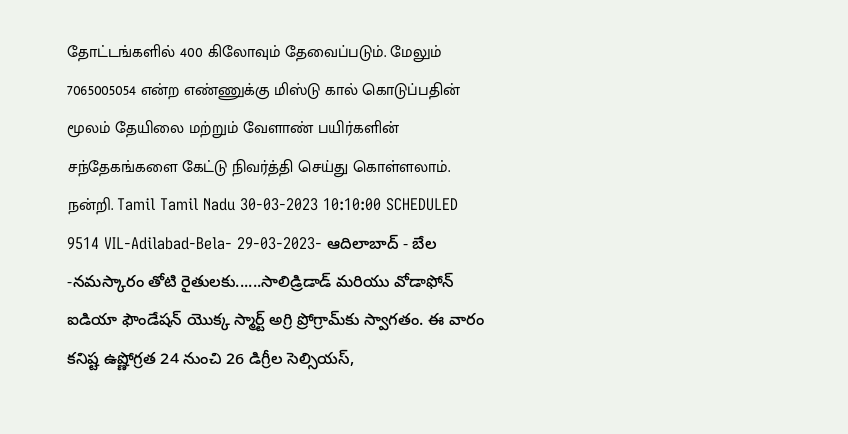தோட்டங்களில் 400 கிலோவும் தேவைப்படும். மேலும் 7065005054 என்ற எண்ணுக்கு மிஸ்டு கால் கொடுப்பதின் மூலம் தேயிலை மற்றும் வேளாண் பயிர்களின் சந்தேகங்களை கேட்டு நிவர்த்தி செய்து கொள்ளலாம். நன்றி. Tamil Tamil Nadu 30-03-2023 10:10:00 SCHEDULED
9514 VIL-Adilabad-Bela- 29-03-2023- ఆదిలాబాద్ - బేల -నమస్కారం తోటి రైతులకు......సాలిడ్రిడాడ్ మరియు వోడాఫోన్ ఐడియా ఫౌండేషన్ యొక్క స్మార్ట్ అగ్రి ప్రోగ్రామ్‌కు స్వాగతం. ఈ వారం కనిష్ట ఉష్ణోగ్రత 24 నుంచి 26 డిగ్రీల సెల్సియస్‌,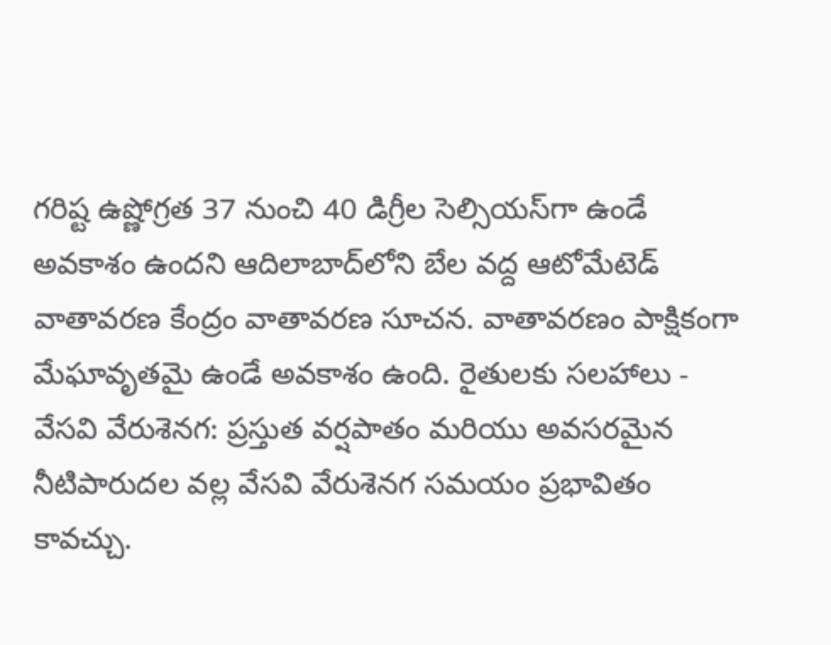గరిష్ట ఉష్ణోగ్రత 37 నుంచి 40 డిగ్రీల సెల్సియస్‌గా ఉండే అవకాశం ఉందని ఆదిలాబాద్‌లోని బేల వద్ద ఆటోమేటెడ్ వాతావరణ కేంద్రం వాతావరణ సూచన. వాతావరణం పాక్షికంగా మేఘావృతమై ఉండే అవకాశం ఉంది. రైతులకు సలహాలు - వేసవి వేరుశెనగ: ప్రస్తుత వర్షపాతం మరియు అవసరమైన నీటిపారుదల వల్ల వేసవి వేరుశెనగ సమయం ప్రభావితం కావచ్చు.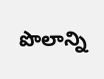పొలాన్ని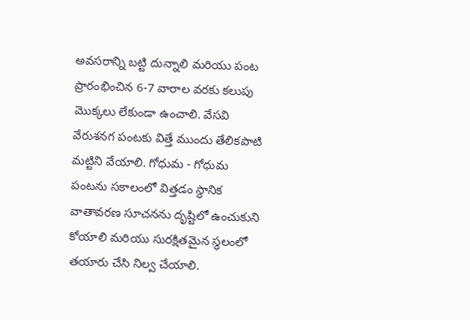అవసరాన్ని బట్టి దున్నాలి మరియు పంట ప్రారంభించిన 6-7 వారాల వరకు కలుపు మొక్కలు లేకుండా ఉంచాలి. వేసవి వేరుశనగ పంటకు విత్తే ముందు తేలికపాటి మట్టిని వేయాలి. గోధుమ - గోధుమ పంటను సకాలంలో విత్తడం స్థానిక వాతావరణ సూచనను దృష్టిలో ఉంచుకుని కోయాలి మరియు సురక్షితమైన స్థలంలో తయారు చేసి నిల్వ చేయాలి.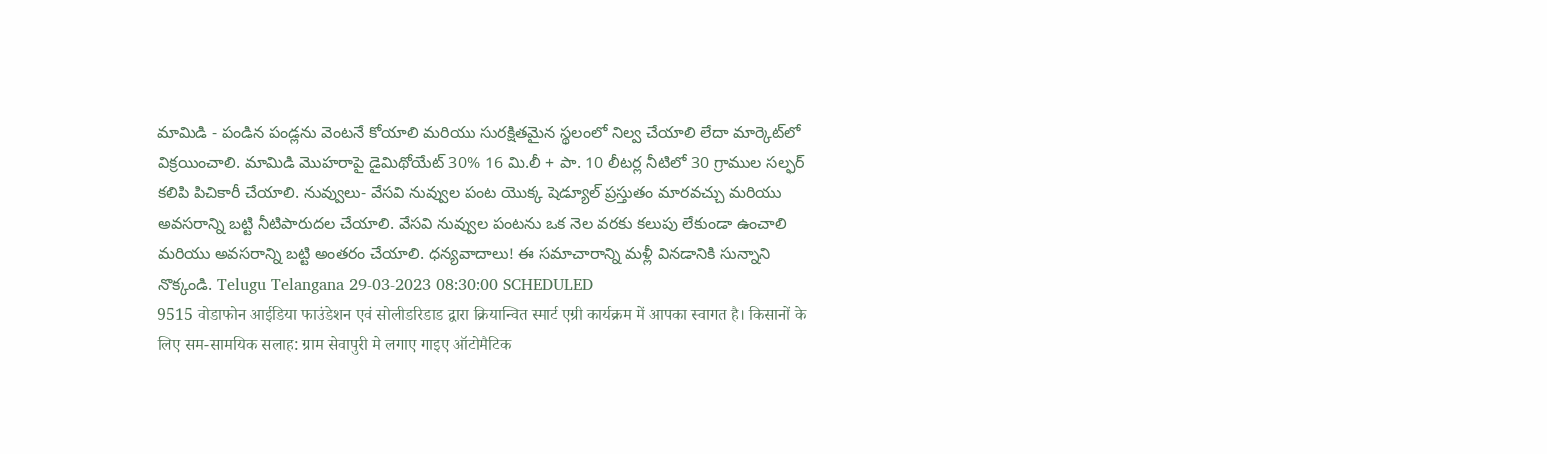మామిడి - పండిన పండ్లను వెంటనే కోయాలి మరియు సురక్షితమైన స్థలంలో నిల్వ చేయాలి లేదా మార్కెట్‌లో విక్రయించాలి. మామిడి మొహరాపై డైమిథోయేట్ 30% 16 మి.లీ + పా. 10 లీటర్ల నీటిలో 30 గ్రాముల సల్ఫర్‌ కలిపి పిచికారీ చేయాలి. నువ్వులు- వేసవి నువ్వుల పంట యొక్క షెడ్యూల్ ప్రస్తుతం మారవచ్చు మరియు అవసరాన్ని బట్టి నీటిపారుదల చేయాలి. వేసవి నువ్వుల పంటను ఒక నెల వరకు కలుపు లేకుండా ఉంచాలి మరియు అవసరాన్ని బట్టి అంతరం చేయాలి. ధన్యవాదాలు! ఈ సమాచారాన్ని మళ్లీ వినడానికి సున్నాని నొక్కండి. Telugu Telangana 29-03-2023 08:30:00 SCHEDULED
9515 वोडाफोन आईडिया फाउंडेशन एवं सोलीडरिडाड द्वारा क्रियान्वित स्मार्ट एग्री कार्यक्रम में आपका स्वागत है। किसानों के लिए सम-सामयिक सलाह: ग्राम सेवापुरी मे लगाए गाइए ऑटोमैटिक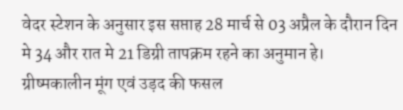वेदर स्टेशन के अनुसार इस सप्ताह 28 मार्च से 03 अप्रैल के दौरान दिन मे 34 और रात मे 21 डिग्री तापक्रम रहने का अनुमान हे। ग्रीष्मकालीन मूंग एवं उड़द की फसल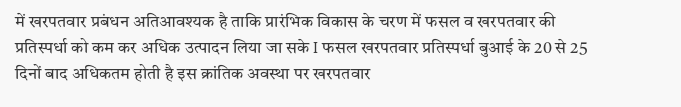में खरपतवार प्रबंधन अतिआवश्यक है ताकि प्रारंभिक विकास के चरण में फसल व खरपतवार की प्रतिस्पर्धा को कम कर अधिक उत्पादन लिया जा सके I फसल खरपतवार प्रतिस्पर्धा बुआई के 20 से 25 दिनों बाद अधिकतम होती है इस क्रांतिक अवस्था पर खरपतवार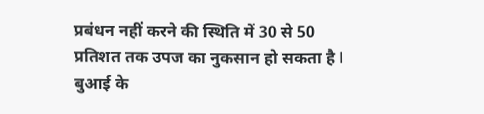प्रबंधन नहीं करने की स्थिति में 30 से 50 प्रतिशत तक उपज का नुकसान हो सकता है I बुआई के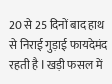20 से 25 दिनों बाद हाथ से निराई गुड़ाई फायदेमंद रहती है I खड़ी फसल में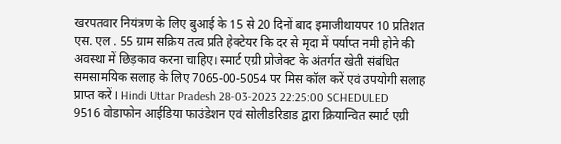खरपतवार नियंत्रण के लिए बुआई के 15 से 20 दिनों बाद इमाजीथायपर 10 प्रतिशत एस. एल . 55 ग्राम सक्रिय तत्व प्रति हेक्टेयर कि दर से मृदा में पर्याप्त नमी होने की अवस्था में छिड़काव करना चाहिए। स्मार्ट एग्री प्रोजेक्ट के अंतर्गत खेती संबंधित समसामयिक सलाह के लिए 7065-00-5054 पर मिस कॉल करें एवं उपयोगी सलाह प्राप्त करें I Hindi Uttar Pradesh 28-03-2023 22:25:00 SCHEDULED
9516 वोडाफोन आईडिया फाउंडेशन एवं सोलीडरिडाड द्वारा क्रियान्वित स्मार्ट एग्री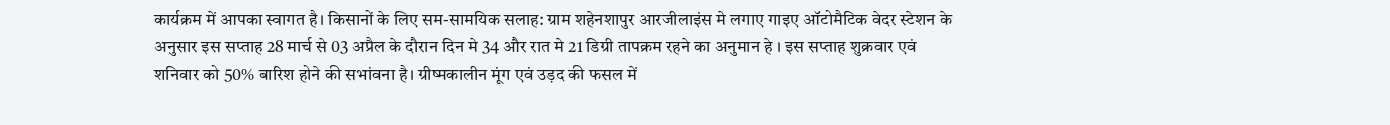कार्यक्रम में आपका स्वागत है। किसानों के लिए सम-सामयिक सलाह: ग्राम शहेनशापुर आरजीलाइंस मे लगाए गाइए ऑटोमैटिक वेदर स्टेशन के अनुसार इस सप्ताह 28 मार्च से 03 अप्रैल के दौरान दिन मे 34 और रात मे 21 डिग्री तापक्रम रहने का अनुमान हे । इस सप्ताह शुक्रवार एवं शनिवार को 50% बारिश होने की सभांवना है। ग्रीष्मकालीन मूंग एवं उड़द की फसल में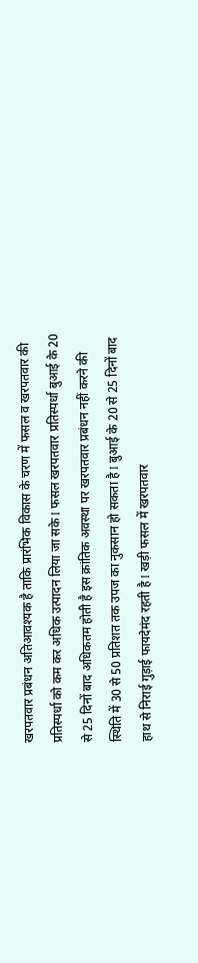खरपतवार प्रबंधन अतिआवश्यक है ताकि प्रारंभिक विकास के चरण में फसल व खरपतवार की प्रतिस्पर्धा को कम कर अधिक उत्पादन लिया जा सके I फसल खरपतवार प्रतिस्पर्धा बुआई के 20 से 25 दिनों बाद अधिकतम होती है इस क्रांतिक अवस्था पर खरपतवार प्रबंधन नहीं करने की स्थिति में 30 से 50 प्रतिशत तक उपज का नुकसान हो सकता है I बुआई के 20 से 25 दिनों बाद हाथ से निराई गुड़ाई फायदेमंद रहती है I खड़ी फसल में खरपतवार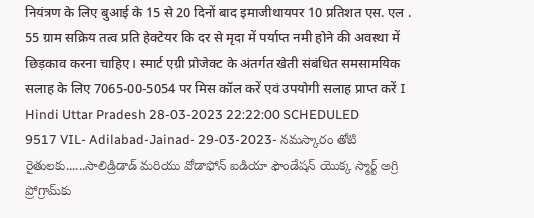नियंत्रण के लिए बुआई के 15 से 20 दिनों बाद इमाजीथायपर 10 प्रतिशत एस. एल . 55 ग्राम सक्रिय तत्व प्रति हेक्टेयर कि दर से मृदा में पर्याप्त नमी होने की अवस्था में छिड़काव करना चाहिए। स्मार्ट एग्री प्रोजेक्ट के अंतर्गत खेती संबंधित समसामयिक सलाह के लिए 7065-00-5054 पर मिस कॉल करें एवं उपयोगी सलाह प्राप्त करें I Hindi Uttar Pradesh 28-03-2023 22:22:00 SCHEDULED
9517 VIL- Adilabad-Jainad- 29-03-2023- నమస్కారం తోటి రైతులకు......సాలిడ్రిడాడ్ మరియు వోడాఫోన్ ఐడియా ఫౌండేషన్ యొక్క స్మార్ట్ అగ్రి ప్రోగ్రామ్‌కు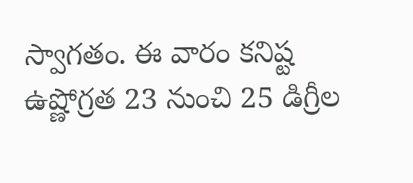స్వాగతం. ఈ వారం కనిష్ట ఉష్ణోగ్రత 23 నుంచి 25 డిగ్రీల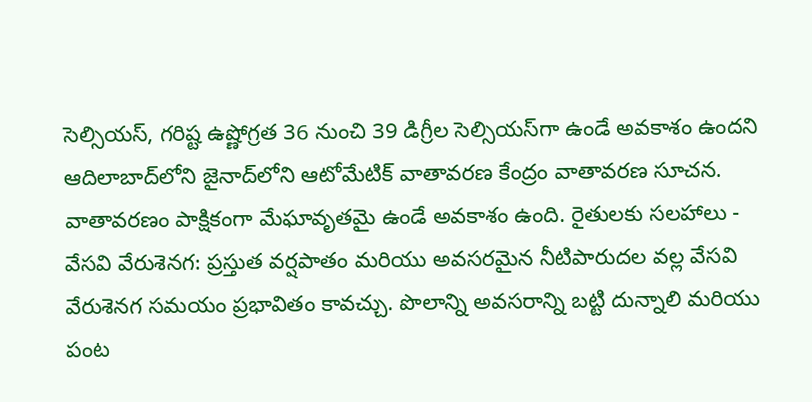సెల్సియస్‌, గరిష్ట ఉష్ణోగ్రత 36 నుంచి 39 డిగ్రీల సెల్సియస్‌గా ఉండే అవకాశం ఉందని ఆదిలాబాద్‌లోని జైనాద్‌లోని ఆటోమేటిక్ వాతావరణ కేంద్రం వాతావరణ సూచన. వాతావరణం పాక్షికంగా మేఘావృతమై ఉండే అవకాశం ఉంది. రైతులకు సలహాలు - వేసవి వేరుశెనగ: ప్రస్తుత వర్షపాతం మరియు అవసరమైన నీటిపారుదల వల్ల వేసవి వేరుశెనగ సమయం ప్రభావితం కావచ్చు. పొలాన్ని అవసరాన్ని బట్టి దున్నాలి మరియు పంట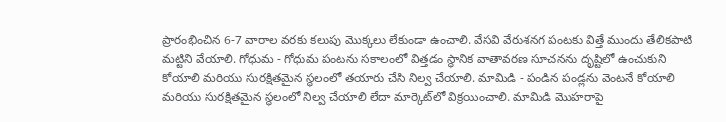ప్రారంభించిన 6-7 వారాల వరకు కలుపు మొక్కలు లేకుండా ఉంచాలి. వేసవి వేరుశనగ పంటకు విత్తే ముందు తేలికపాటి మట్టిని వేయాలి. గోధుమ - గోధుమ పంటను సకాలంలో విత్తడం స్థానిక వాతావరణ సూచనను దృష్టిలో ఉంచుకుని కోయాలి మరియు సురక్షితమైన స్థలంలో తయారు చేసి నిల్వ చేయాలి. మామిడి - పండిన పండ్లను వెంటనే కోయాలి మరియు సురక్షితమైన స్థలంలో నిల్వ చేయాలి లేదా మార్కెట్‌లో విక్రయించాలి. మామిడి మొహరాపై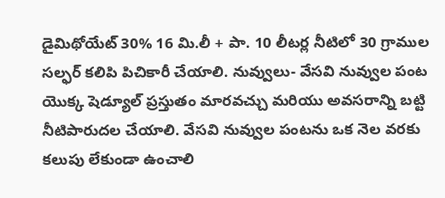డైమిథోయేట్ 30% 16 మి.లీ + పా. 10 లీటర్ల నీటిలో 30 గ్రాముల సల్ఫర్‌ కలిపి పిచికారీ చేయాలి. నువ్వులు- వేసవి నువ్వుల పంట యొక్క షెడ్యూల్ ప్రస్తుతం మారవచ్చు మరియు అవసరాన్ని బట్టి నీటిపారుదల చేయాలి. వేసవి నువ్వుల పంటను ఒక నెల వరకు కలుపు లేకుండా ఉంచాలి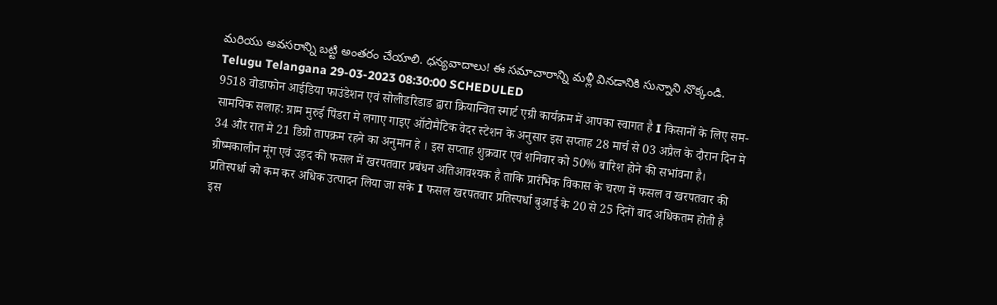మరియు అవసరాన్ని బట్టి అంతరం చేయాలి. ధన్యవాదాలు! ఈ సమాచారాన్ని మళ్లీ వినడానికి సున్నాని నొక్కండి. Telugu Telangana 29-03-2023 08:30:00 SCHEDULED
9518 वोडाफोन आईडिया फाउंडेशन एवं सोलीडरिडाड द्वारा क्रियान्वित स्मार्ट एग्री कार्यक्रम में आपका स्वागत है I किसानों के लिए सम-सामयिक सलाह: ग्राम मुरुई पिंडरा मे लगाए गाइए ऑटोमैटिक वेदर स्टेशन के अनुसार इस सप्ताह 28 मार्च से 03 अप्रैल के दौरान दिन मे 34 और रात मे 21 डिग्री तापक्रम रहने का अनुमान हे । इस सप्ताह शुक्रवार एवं शनिवार को 50% बारिश होने की सभांवना है। ग्रीष्मकालीन मूंग एवं उड़द की फसल में खरपतवार प्रबंधन अतिआवश्यक है ताकि प्रारंभिक विकास के चरण में फसल व खरपतवार की प्रतिस्पर्धा को कम कर अधिक उत्पादन लिया जा सके I फसल खरपतवार प्रतिस्पर्धा बुआई के 20 से 25 दिनों बाद अधिकतम होती है इस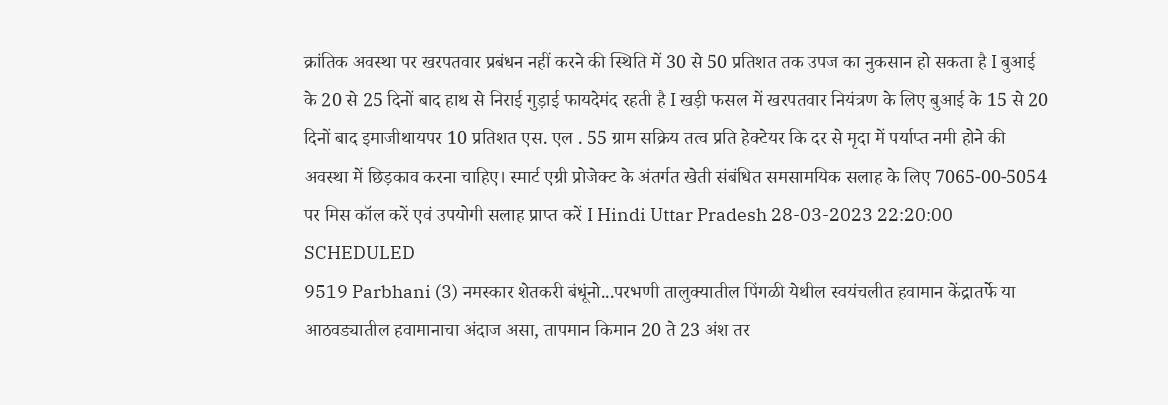क्रांतिक अवस्था पर खरपतवार प्रबंधन नहीं करने की स्थिति में 30 से 50 प्रतिशत तक उपज का नुकसान हो सकता है I बुआई के 20 से 25 दिनों बाद हाथ से निराई गुड़ाई फायदेमंद रहती है I खड़ी फसल में खरपतवार नियंत्रण के लिए बुआई के 15 से 20 दिनों बाद इमाजीथायपर 10 प्रतिशत एस. एल . 55 ग्राम सक्रिय तत्व प्रति हेक्टेयर कि दर से मृदा में पर्याप्त नमी होने की अवस्था में छिड़काव करना चाहिए। स्मार्ट एग्री प्रोजेक्ट के अंतर्गत खेती संबंधित समसामयिक सलाह के लिए 7065-00-5054 पर मिस कॉल करें एवं उपयोगी सलाह प्राप्त करें I Hindi Uttar Pradesh 28-03-2023 22:20:00 SCHEDULED
9519 Parbhani (3) नमस्कार शेतकरी बंधूंनो...परभणी तालुक्यातील पिंगळी येथील स्वयंचलीत हवामान केंद्रातर्फे या आठवड्यातील हवामानाचा अंदाज असा, तापमान किमान 20 ते 23 अंश तर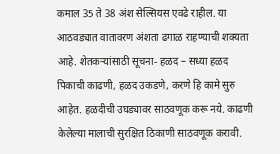कमाल 35 ते 38 अंश सेल्सियस एवढे राहील. या आठवड्यात वातावरण अंशता ढगाळ राहण्याची शक्यता आहे. शेतकऱ्यांसाठी सूचना- हळद – सध्या हळद पिकाची काढणी, हळद उकडणे, करणे हि कामे सुरु आहेत. हळदीची उघड्यावर साठवणूक करू नये. काढणी केलेल्या मालाची सुरक्षित ठिकाणी साठवणूक करावी.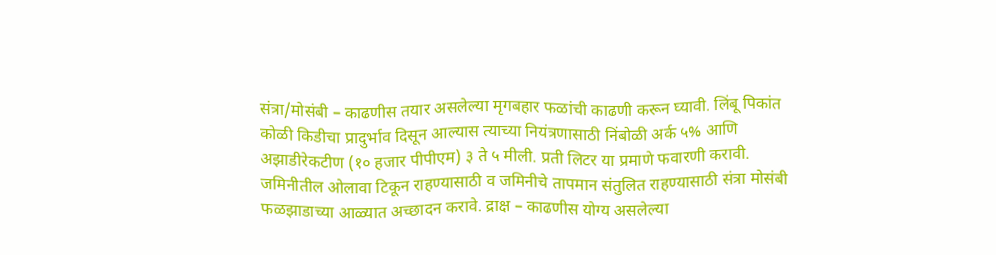संत्रा/मोसंबी – काढणीस तयार असलेल्या मृगबहार फळांची काढणी करून घ्यावी. लिंबू पिकांत कोळी किडीचा प्रादुर्भाव दिसून आल्यास त्याच्या नियंत्रणासाठी निंबोळी अर्क ५% आणि अझाडीरेकटीण (१० हजार पीपीएम) ३ ते ५ मीली. प्रती लिटर या प्रमाणे फवारणी करावी. जमिनीतील ओलावा टिकून राहण्यासाठी व जमिनीचे तापमान संतुलित राहण्यासाठी संत्रा मोसंबी फळझाडाच्या आळ्यात अच्छादन करावे. द्राक्ष – काढणीस योग्य असलेल्या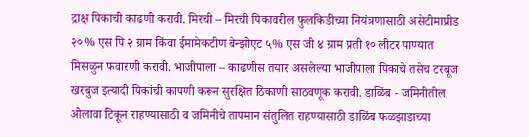द्राक्ष पिकाची काढणी करावी. मिरची – मिरची पिकावरील फुलकिडीच्या नियंत्रणासाठी असेटीमाप्रीड २०% एस पि २ ग्राम किंवा ईमामेकटीण बेन्झोएट ५% एस जी ४ ग्राम प्रती १० लीटर पाण्यात मिसळुन फवारणी करावी. भाजीपाला – काढणीस तयार असलेल्या भाजीपाला पिकाचे तसेच टरबूज खरबुज इत्यादी पिकांची कापणी करून सुरक्षित ठिकाणी साठवणूक करावी. डाळिंब - जमिनीतील ओलावा टिकून राहण्यासाठी व जमिनीचे तापमान संतुलित राहण्यासाठी डाळिंब फळझाडाच्या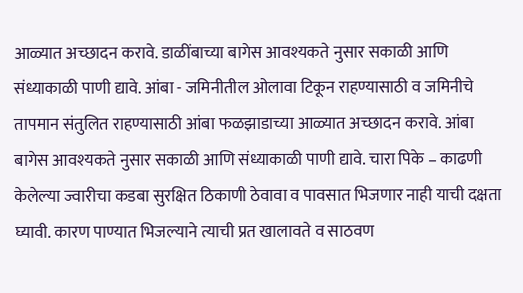आळ्यात अच्छादन करावे. डाळींबाच्या बागेस आवश्यकते नुसार सकाळी आणि संध्याकाळी पाणी द्यावे. आंबा - जमिनीतील ओलावा टिकून राहण्यासाठी व जमिनीचे तापमान संतुलित राहण्यासाठी आंबा फळझाडाच्या आळ्यात अच्छादन करावे. आंबा बागेस आवश्यकते नुसार सकाळी आणि संध्याकाळी पाणी द्यावे. चारा पिके – काढणी केलेल्या ज्वारीचा कडबा सुरक्षित ठिकाणी ठेवावा व पावसात भिजणार नाही याची दक्षता घ्यावी. कारण पाण्यात भिजल्याने त्याची प्रत खालावते व साठवण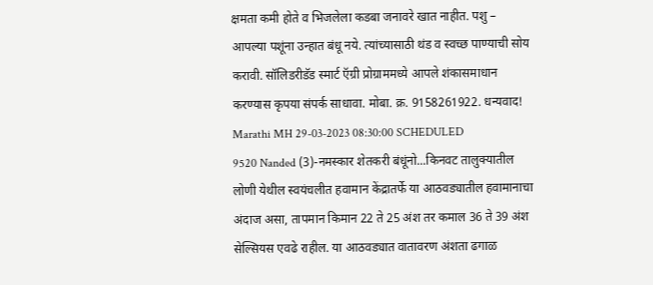क्षमता कमी होते व भिजलेला कडबा जनावरे खात नाहीत. पशु – आपल्या पशूंना उन्हात बंधू नये. त्यांच्यासाठी थंड व स्वच्छ पाण्याची सोय करावी. सॉलिडरीडॅड स्मार्ट ऍग्री प्रोग्राममध्ये आपले शंकासमाधान करण्यास कृपया संपर्क साधावा. मोबा. क्र. 9158261922. धन्यवाद! Marathi MH 29-03-2023 08:30:00 SCHEDULED
9520 Nanded (3)-नमस्कार शेतकरी बंधूंनो...किनवट तालुक्यातील लोणी येथील स्वयंचलीत हवामान केंद्रातर्फे या आठवड्यातील हवामानाचा अंदाज असा, तापमान किमान 22 ते 25 अंश तर कमाल 36 ते 39 अंश सेल्सियस एवढे राहील. या आठवड्यात वातावरण अंशता ढगाळ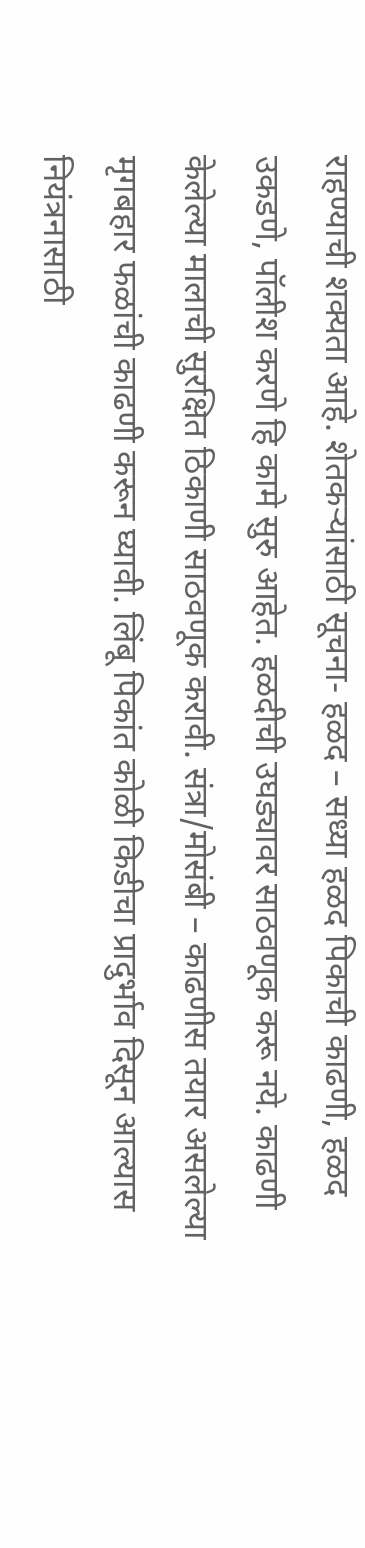राहण्याची शक्यता आहे. शेतकऱ्यांसाठी सूचना- हळद – सध्या हळद पिकाची काढणी, हळद उकडणे, पॉलीश करणे हि कामे सुरु आहेत. हळदीची उघड्यावर साठवणूक करू नये. काढणी केलेल्या मालाची सुरक्षित ठिकाणी साठवणूक करावी. संत्रा/मोसंबी – काढणीस तयार असलेल्या मृगबहार फळांची काढणी करून घ्यावी. लिंबू पिकांत कोळी किडीचा प्रादुर्भाव दिसून आल्यास नियंत्रनासाठी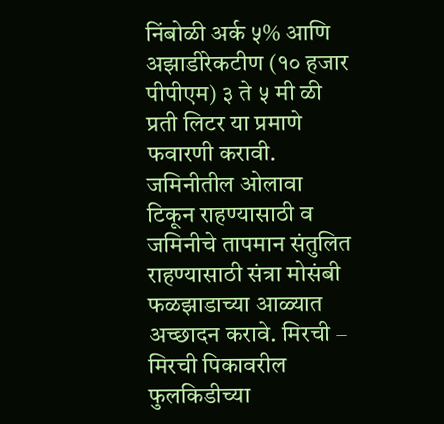निंबोळी अर्क ५% आणि अझाडीरेकटीण (१० हजार पीपीएम) ३ ते ५ मी ळी प्रती लिटर या प्रमाणे फवारणी करावी. जमिनीतील ओलावा टिकून राहण्यासाठी व जमिनीचे तापमान संतुलित राहण्यासाठी संत्रा मोसंबी फळझाडाच्या आळ्यात अच्छादन करावे. मिरची – मिरची पिकावरील फुलकिडीच्या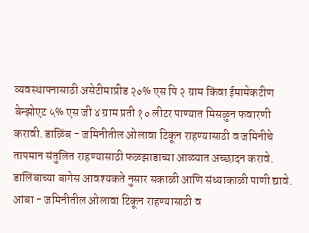व्यवस्थापनासाठी असेटीमाप्रीड २०% एस पि २ ग्राम किंवा ईमामेकटीण बेन्झोएट ५% एस जी ४ ग्राम प्रती १० लीटर पाण्यात मिसळुन फवारणी करावी. डाळिंब - जमिनीतील ओलावा टिकून राहण्यासाठी व जमिनीचे तापमान संतुलित राहण्यासाठी फळझाडाच्या आळ्यात अच्छादन करावे. डालिंबाच्या बागेस आवश्यकते नुसार सकाळी आणि संध्याकाळी पाणी द्यावे. आंबा - जमिनीतील ओलावा टिकून राहण्यासाठी व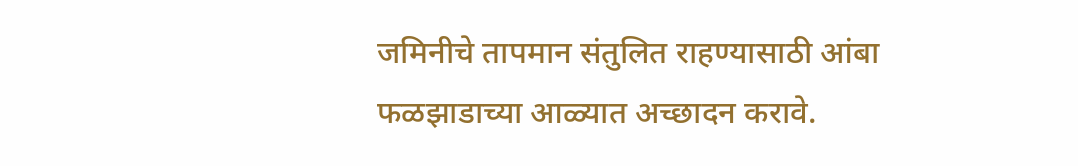जमिनीचे तापमान संतुलित राहण्यासाठी आंबा फळझाडाच्या आळ्यात अच्छादन करावे.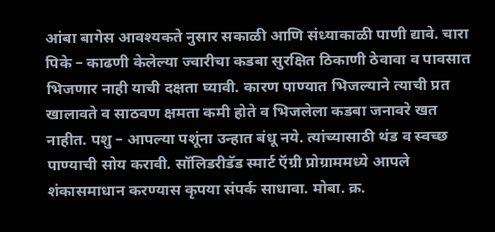आंबा बागेस आवश्यकते नुसार सकाळी आणि संध्याकाळी पाणी द्यावे. चारा पिके – काढणी केलेल्या ज्वारीचा कडबा सुरक्षित ठिकाणी ठेवावा व पावसात भिजणार नाही याची दक्षता घ्यावी. कारण पाण्यात भिजल्याने त्याची प्रत खालावते व साठवण क्षमता कमी होते व भिजलेला कडबा जनावरे खत नाहीत. पशु – आपल्या पशूंना उन्हात बंधू नये. त्यांच्यासाठी थंड व स्वच्छ पाण्याची सोय करावी. सॉलिडरीडॅड स्मार्ट ऍग्री प्रोग्राममध्ये आपले शंकासमाधान करण्यास कृपया संपर्क साधावा. मोबा. क्र.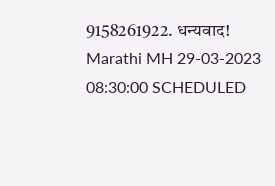9158261922. धन्यवाद! Marathi MH 29-03-2023 08:30:00 SCHEDULED